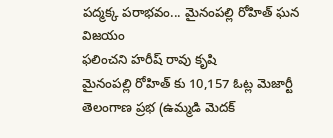పద్మక్క పరాభవం... మైనంపల్లి రోహిత్ ఘన విజయం
ఫలించని హరీష్ రావు కృషి
మైనంపల్లి రోహిత్ కు 10,157 ఓట్ల మెజార్టీ
తెలంగాణ ప్రభ (ఉమ్మడి మెదక్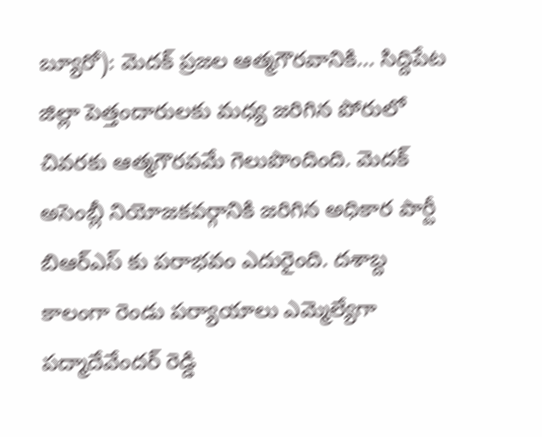బ్యూరో): మెదక్ ప్రజల ఆత్మగౌరవానికి... సిద్దిపేట జిల్లా పెత్తందారులకు మధ్య జరిగిన పోరులో చివరకు ఆత్మగౌరవమే గెలుపొందింది. మెదక్ అసెంబ్లీ నియోజకవర్గానికి జరిగిన అధికార పార్టీ బిఆర్ఎస్ కు పరాభవం ఎదురైంది. దశాబ్ద కాలంగా రెండు పర్యాయాలు ఎమ్మెల్యేగా పద్మాదేవేందర్ రెడ్డి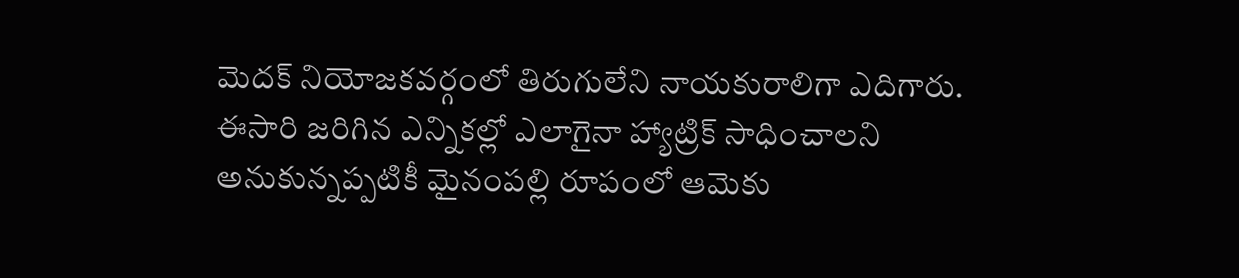మెదక్ నియోజకవర్గంలో తిరుగులేని నాయకురాలిగా ఎదిగారు. ఈసారి జరిగిన ఎన్నికల్లో ఎలాగైనా హ్యాట్రిక్ సాధించాలని అనుకున్నప్పటికీ మైనంపల్లి రూపంలో ఆమెకు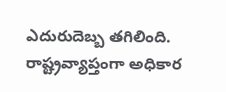ఎదురుదెబ్బ తగిలింది. రాష్ట్రవ్యాప్తంగా అధికార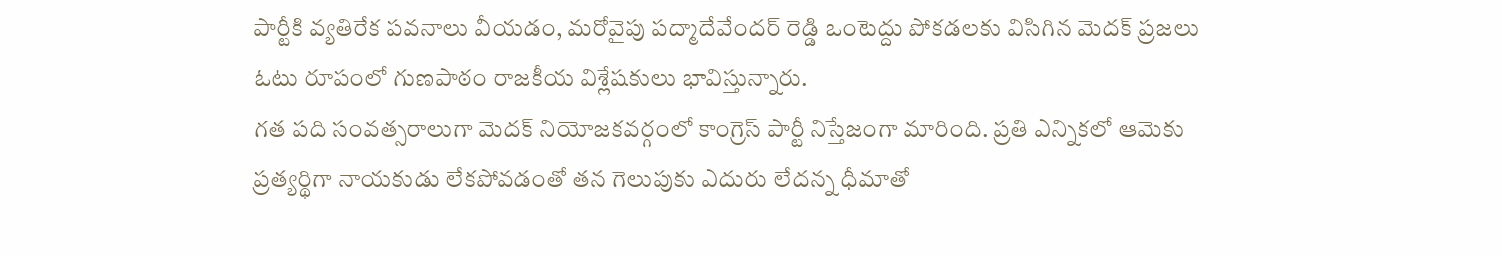పార్టీకి వ్యతిరేక పవనాలు వీయడం, మరోవైపు పద్మాదేవేందర్ రెడ్డి ఒంటెద్దు పోకడలకు విసిగిన మెదక్ ప్రజలు ఓటు రూపంలో గుణపాఠం రాజకీయ విశ్లేషకులు భావిస్తున్నారు.
గత పది సంవత్సరాలుగా మెదక్ నియోజకవర్గంలో కాంగ్రెస్ పార్టీ నిస్తేజంగా మారింది. ప్రతి ఎన్నికలో ఆమెకు ప్రత్యర్థిగా నాయకుడు లేకపోవడంతో తన గెలుపుకు ఎదురు లేదన్న ధీమాతో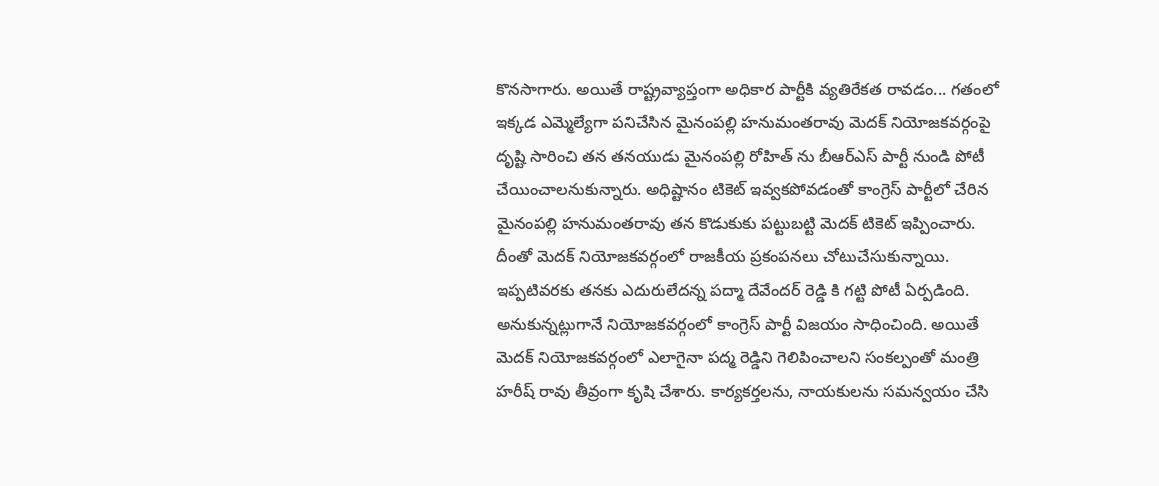కొనసాగారు. అయితే రాష్ట్రవ్యాప్తంగా అధికార పార్టీకి వ్యతిరేకత రావడం... గతంలో ఇక్కడ ఎమ్మెల్యేగా పనిచేసిన మైనంపల్లి హనుమంతరావు మెదక్ నియోజకవర్గంపై దృష్టి సారించి తన తనయుడు మైనంపల్లి రోహిత్ ను బీఆర్ఎస్ పార్టీ నుండి పోటీ చేయించాలనుకున్నారు. అధిష్టానం టికెట్ ఇవ్వకపోవడంతో కాంగ్రెస్ పార్టీలో చేరిన మైనంపల్లి హనుమంతరావు తన కొడుకుకు పట్టుబట్టి మెదక్ టికెట్ ఇప్పించారు. దీంతో మెదక్ నియోజకవర్గంలో రాజకీయ ప్రకంపనలు చోటుచేసుకున్నాయి. ఇప్పటివరకు తనకు ఎదురులేదన్న పద్మా దేవేందర్ రెడ్డి కి గట్టి పోటీ ఏర్పడింది.
అనుకున్నట్లుగానే నియోజకవర్గంలో కాంగ్రెస్ పార్టీ విజయం సాధించింది. అయితే మెదక్ నియోజకవర్గంలో ఎలాగైనా పద్మ రెడ్డిని గెలిపించాలని సంకల్పంతో మంత్రి హరీష్ రావు తీవ్రంగా కృషి చేశారు. కార్యకర్తలను, నాయకులను సమన్వయం చేసి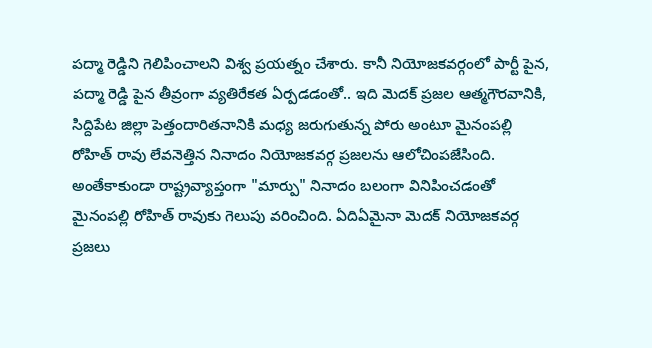పద్మా రెడ్డిని గెలిపించాలని విశ్వ ప్రయత్నం చేశారు. కానీ నియోజకవర్గంలో పార్టీ పైన, పద్మా రెడ్డి పైన తీవ్రంగా వ్యతిరేకత ఏర్పడడంతో.. ఇది మెదక్ ప్రజల ఆత్మగౌరవానికి, సిద్దిపేట జిల్లా పెత్తందారితనానికి మధ్య జరుగుతున్న పోరు అంటూ మైనంపల్లి రోహిత్ రావు లేవనెత్తిన నినాదం నియోజకవర్గ ప్రజలను ఆలోచింపజేసింది. అంతేకాకుండా రాష్ట్రవ్యాప్తంగా "మార్పు" నినాదం బలంగా వినిపించడంతో మైనంపల్లి రోహిత్ రావుకు గెలుపు వరించింది. ఏదిఏమైనా మెదక్ నియోజకవర్గ ప్రజలు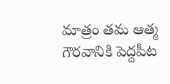మాత్రం తమ ఆత్మ గౌరవానికి పెద్దపీట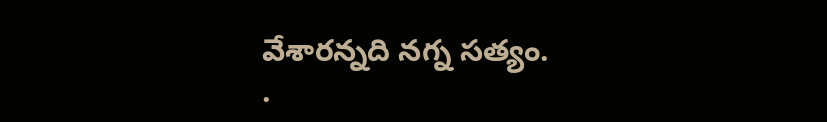వేశారన్నది నగ్న సత్యం.
.